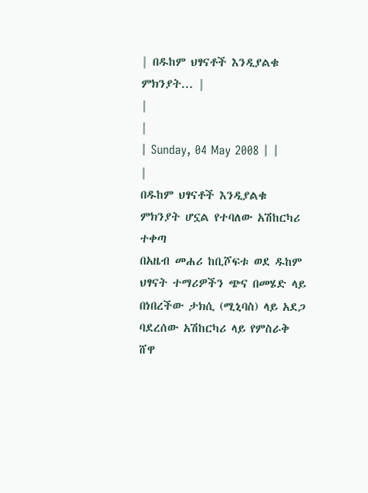| በዱከም ህፃናቶች እንዲያልቁ ምክንያት... |
|
|
| Sunday, 04 May 2008 | |
|
በዱከም ህፃናቶች እንዲያልቁ ምክንያት ሆኗል የተባለው አሽከርካሪ ተቀጣ
በአዜብ መሐሪ ከቢሾፍቱ ወደ ዱከም ህፃናት ተማሪዎችን ጭና በመሄድ ላይ በነበረችው ታክሲ (ሚኒባስ) ላይ አደጋ ባደረሰው አሽከርካሪ ላይ የምስራቅ ሸዋ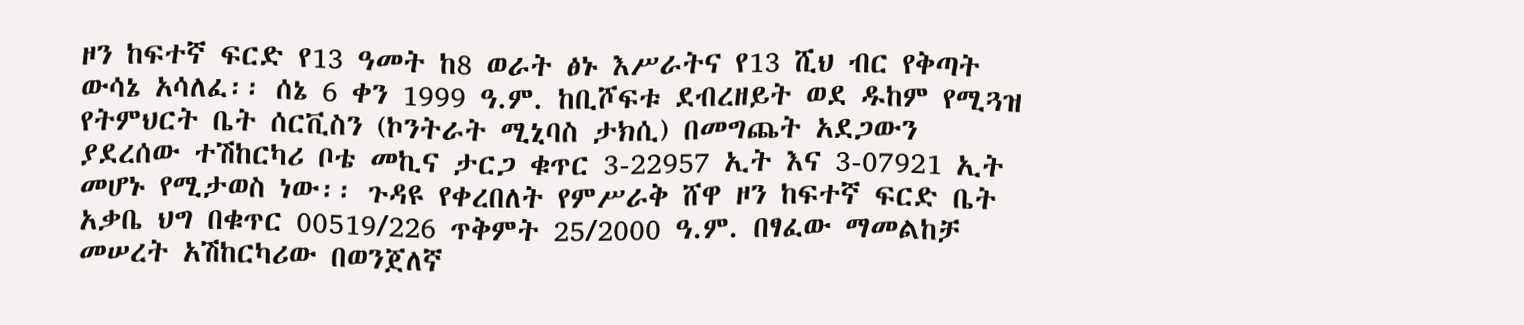ዞን ከፍተኛ ፍርድ የ13 ዓመት ከ8 ወራት ፅኑ እሥራትና የ13 ሺህ ብር የቅጣት ውሳኔ አሳለፈ፡፡ ሰኔ 6 ቀን 1999 ዓ.ም. ከቢሾፍቱ ደብረዘይት ወደ ዱከም የሚጓዝ የትምህርት ቤት ሰርቪስን (ኮንትራት ሚኒባስ ታክሲ) በመግጨት አደጋውን ያደረሰው ተሽከርካሪ ቦቴ መኪና ታርጋ ቁጥር 3-22957 ኢት እና 3-07921 ኢት መሆኑ የሚታወስ ነው፡፡ ጉዳዩ የቀረበለት የምሥራቅ ሸዋ ዞን ከፍተኛ ፍርድ ቤት አቃቤ ህግ በቁጥር 00519/226 ጥቅምት 25/2000 ዓ.ም. በፃፈው ማመልከቻ መሠረት አሽከርካሪው በወንጀለኛ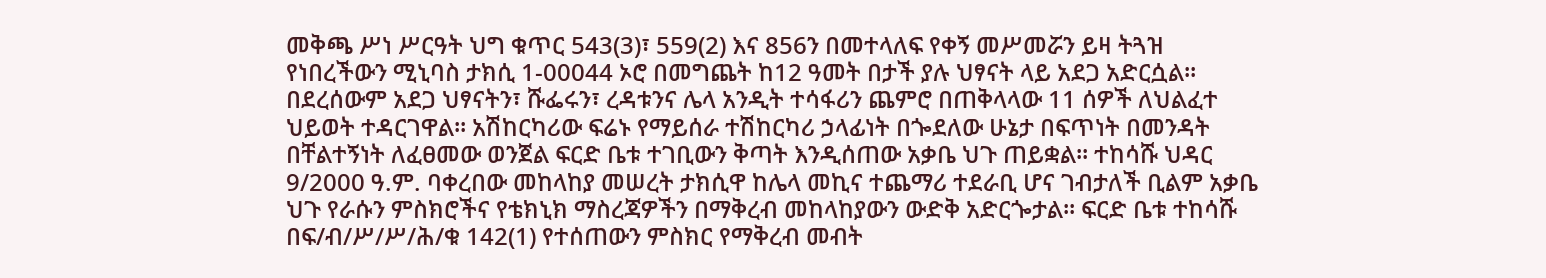መቅጫ ሥነ ሥርዓት ህግ ቁጥር 543(3)፣ 559(2) እና 856ን በመተላለፍ የቀኝ መሥመሯን ይዛ ትጓዝ የነበረችውን ሚኒባስ ታክሲ 1-00044 ኦሮ በመግጨት ከ12 ዓመት በታች ያሉ ህፃናት ላይ አደጋ አድርሷል፡፡ በደረሰውም አደጋ ህፃናትን፣ ሹፌሩን፣ ረዳቱንና ሌላ አንዲት ተሳፋሪን ጨምሮ በጠቅላላው 11 ሰዎች ለህልፈተ ህይወት ተዳርገዋል፡፡ አሽከርካሪው ፍሬኑ የማይሰራ ተሽከርካሪ ኃላፊነት በጐደለው ሁኔታ በፍጥነት በመንዳት በቸልተኝነት ለፈፀመው ወንጀል ፍርድ ቤቱ ተገቢውን ቅጣት እንዲሰጠው አቃቤ ህጉ ጠይቋል፡፡ ተከሳሹ ህዳር 9/2000 ዓ.ም. ባቀረበው መከላከያ መሠረት ታክሲዋ ከሌላ መኪና ተጨማሪ ተደራቢ ሆና ገብታለች ቢልም አቃቤ ህጉ የራሱን ምስክሮችና የቴክኒክ ማስረጃዎችን በማቅረብ መከላከያውን ውድቅ አድርጐታል፡፡ ፍርድ ቤቱ ተከሳሹ በፍ/ብ/ሥ/ሥ/ሕ/ቁ 142(1) የተሰጠውን ምስክር የማቅረብ መብት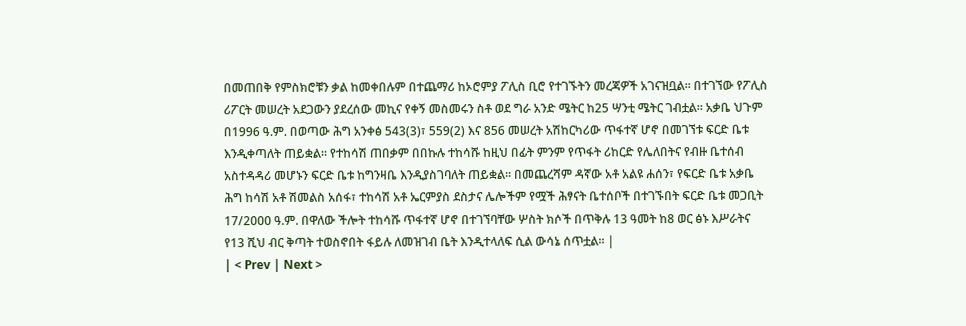በመጠበቅ የምስክሮቹን ቃል ከመቀበሉም በተጨማሪ ከኦሮምያ ፖሊስ ቢሮ የተገኙትን መረጃዎች አገናዝቧል፡፡ በተገኘው የፖሊስ ሪፖርት መሠረት አደጋውን ያደረሰው መኪና የቀኝ መስመሩን ስቶ ወደ ግራ አንድ ሜትር ከ25 ሣንቲ ሜትር ገብቷል፡፡ አቃቤ ህጉም በ1996 ዓ.ም. በወጣው ሕግ አንቀፅ 543(3)፣ 559(2) እና 856 መሠረት አሽከርካሪው ጥፋተኛ ሆኖ በመገኘቱ ፍርድ ቤቱ እንዲቀጣለት ጠይቋል፡፡ የተከሳሽ ጠበቃም በበኩሉ ተከሳሹ ከዚህ በፊት ምንም የጥፋት ሪከርድ የሌለበትና የብዙ ቤተሰብ አስተዳዳሪ መሆኑን ፍርድ ቤቱ ከግንዛቤ እንዲያስገባለት ጠይቋል፡፡ በመጨረሻም ዳኛው አቶ አልዩ ሐሰን፣ የፍርድ ቤቱ አቃቤ ሕግ ከሳሽ አቶ ሽመልስ አሰፋ፣ ተከሳሽ አቶ ኤርምያስ ደስታና ሌሎችም የሟች ሕፃናት ቤተሰቦች በተገኙበት ፍርድ ቤቱ መጋቢት 17/2000 ዓ.ም. በዋለው ችሎት ተከሳሹ ጥፋተኛ ሆኖ በተገኘባቸው ሦስት ክሶች በጥቅሉ 13 ዓመት ከ8 ወር ፅኑ እሥራትና የ13 ሺህ ብር ቅጣት ተወስኖበት ፋይሉ ለመዝገብ ቤት እንዲተላለፍ ሲል ውሳኔ ሰጥቷል፡፡ |
| < Prev | Next >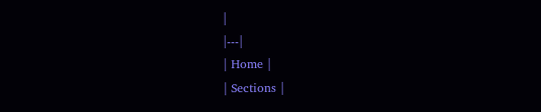|
|---|
| Home |
| Sections |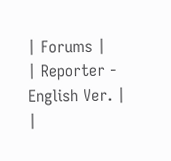| Forums |
| Reporter - English Ver. |
|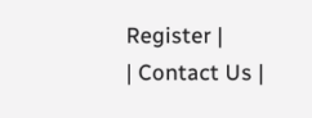Register |
| Contact Us |